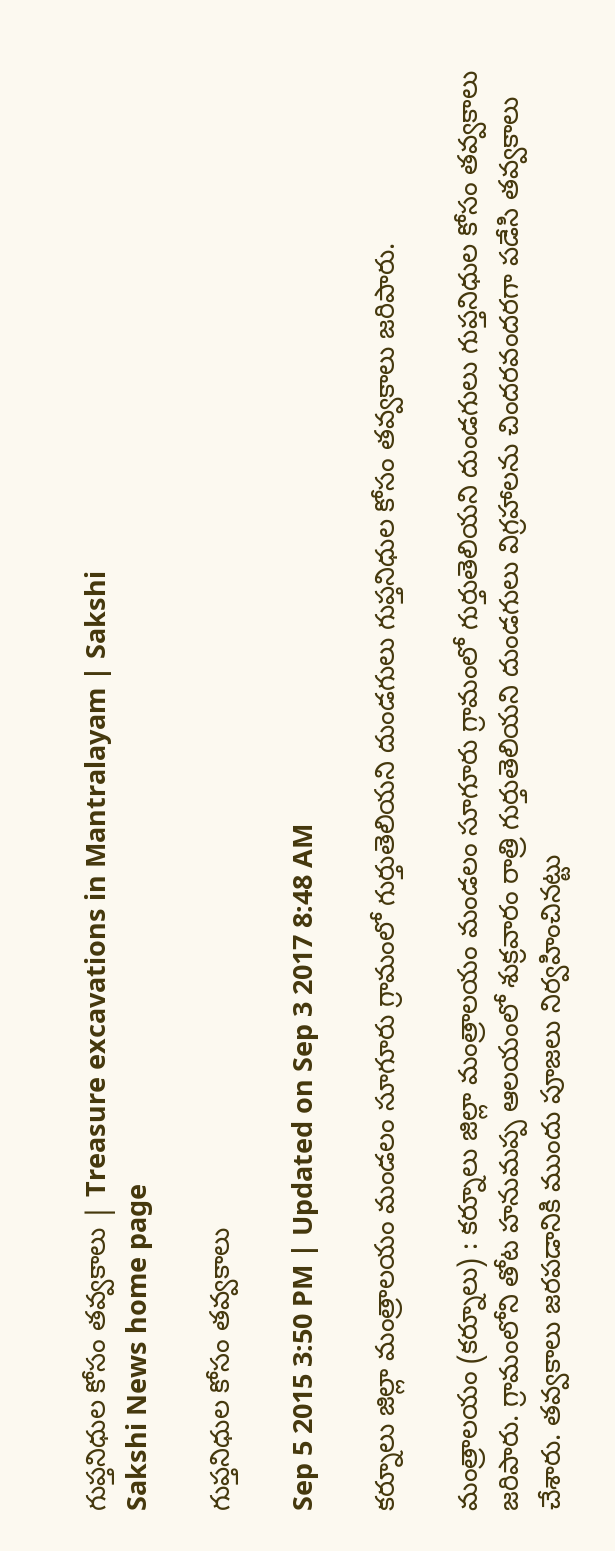గుప్తనిధుల కోసం తవ్వకాలు | Treasure excavations in Mantralayam | Sakshi
Sakshi News home page

గుప్తనిధుల కోసం తవ్వకాలు

Sep 5 2015 3:50 PM | Updated on Sep 3 2017 8:48 AM

కర్నూలు జిల్లా మంత్రాలయం మండలం సూగూరు గ్రామంలో గుర్తుతెలియని దుండగులు గుప్తనిధుల కోసం తవ్వకాలు జరిపారు.

మంత్రాలయం (కర్నూలు) : కర్నూలు జిల్లా మంత్రాలయం మండలం సూగూరు గ్రామంలో గుర్తుతెలియని దుండగులు గుప్తనిధుల కోసం తవ్వకాలు జరిపారు. గ్రామంలోని తోట హనుమప్ప ఆలయంలో శుక్రవారం రాత్రి గుర్తుతెలియని దుండగులు విగ్రహాలను చిందరవందరగా పడేసి తవ్వకాలు చేశారు. తవ్వకాలు జరపడానికి ముందు పూజలు నిర్వహించినట్టు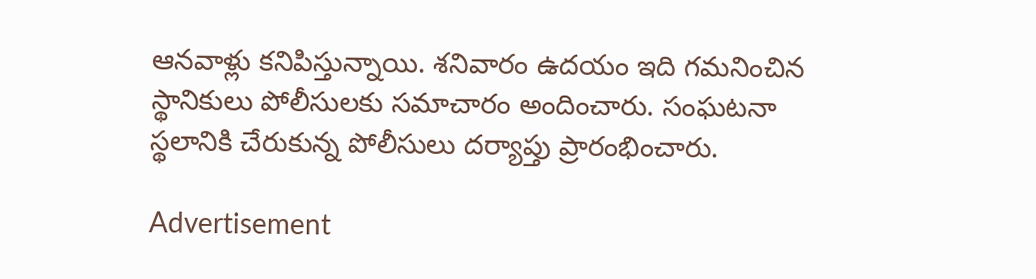ఆనవాళ్లు కనిపిస్తున్నాయి. శనివారం ఉదయం ఇది గమనించిన స్థానికులు పోలీసులకు సమాచారం అందించారు. సంఘటనా స్థలానికి చేరుకున్న పోలీసులు దర్యాప్తు ప్రారంభించారు.

Advertisement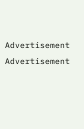Advertisement
Advertisement